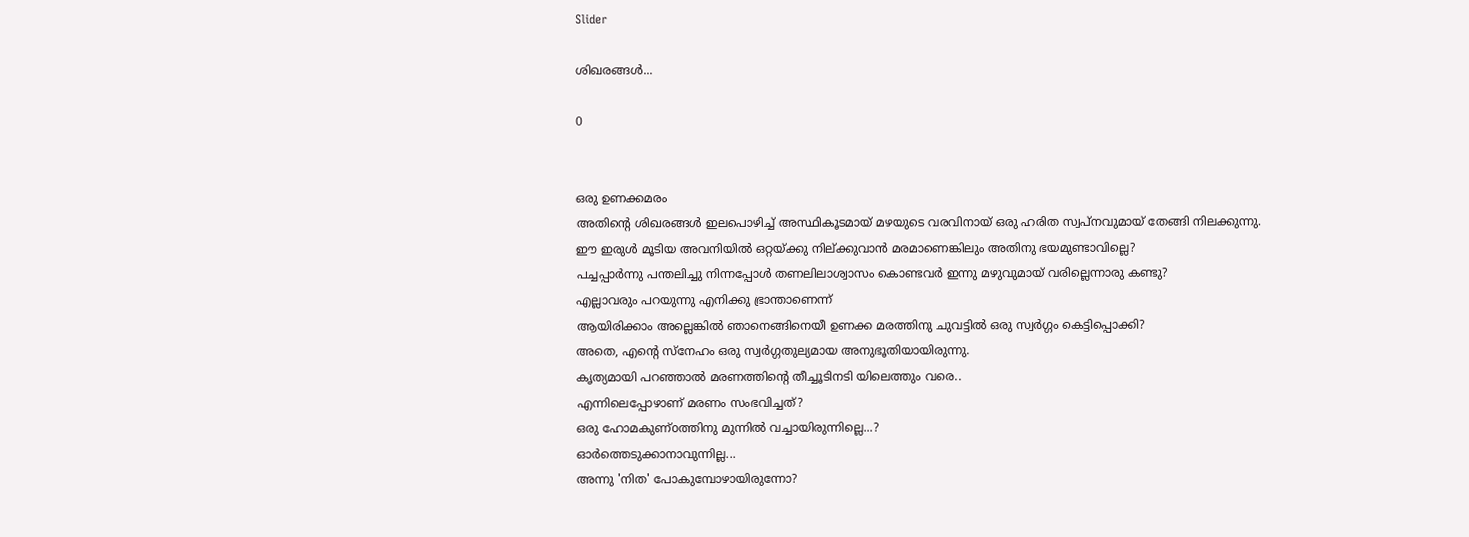Slider

ശിഖരങ്ങൾ...

0


ഒരു ഉണക്കമരം
അതിന്റെ ശിഖരങ്ങൾ ഇലപൊഴിച്ച് അസ്ഥികൂടമായ് മഴയുടെ വരവിനായ് ഒരു ഹരിത സ്വപ്നവുമായ് തേങ്ങി നിലക്കുന്നു.
ഈ ഇരുൾ മൂടിയ അവനിയിൽ ഒറ്റയ്ക്കു നില്ക്കുവാൻ മരമാണെങ്കിലും അതിനു ഭയമുണ്ടാവില്ലെ?
പച്ചപ്പാർന്നു പന്തലിച്ചു നിന്നപ്പോൾ തണലിലാശ്വാസം കൊണ്ടവർ ഇന്നു മഴുവുമായ് വരില്ലെന്നാരു കണ്ടു?
എല്ലാവരും പറയുന്നു എനിക്കു ഭ്രാന്താണെന്ന്
ആയിരിക്കാം അല്ലെങ്കിൽ ഞാനെങ്ങിനെയീ ഉണക്ക മരത്തിനു ചുവട്ടിൽ ഒരു സ്വർഗ്ഗം കെട്ടിപ്പൊക്കി?
അതെ, എന്റെ സ്നേഹം ഒരു സ്വർഗ്ഗതുല്യമായ അനുഭൂതിയായിരുന്നു.
കൃത്യമായി പറഞ്ഞാൽ മരണത്തിന്റെ തീച്ചൂടിനടി യിലെത്തും വരെ..
എന്നിലെപ്പോഴാണ് മരണം സംഭവിച്ചത്?
ഒരു ഹോമകുണ്oത്തിനു മുന്നിൽ വച്ചായിരുന്നില്ലെ...?
ഓർത്തെടുക്കാനാവുന്നില്ല...
അന്നു 'നിത' പോകുമ്പോഴായിരുന്നോ?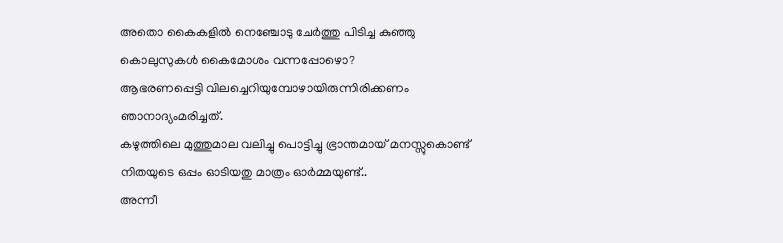അതൊ കൈകളിൽ നെഞ്ചോടു ചേർത്തു പിടിച്ച കുഞ്ഞു കൊലുസുകൾ കൈമോശം വന്നപ്പോഴൊ?
ആഭരണപ്പെട്ടി വിലച്ചെറിയുമ്പോഴായിരുന്നിരിക്കണം ഞാനാദ്യംമരിച്ചത്.
കഴുത്തിലെ മുത്തുമാല വലിച്ചു പൊട്ടിച്ചു ഭ്രാന്തമായ് മനസ്സുകൊണ്ട് നിതയുടെ ഒപ്പം ഓടിയതു മാത്രം ഓർമ്മയുണ്ട്..
അന്നീ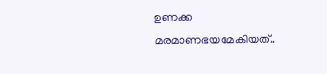ഉണക്ക മരമാണഭയമേകിയത്..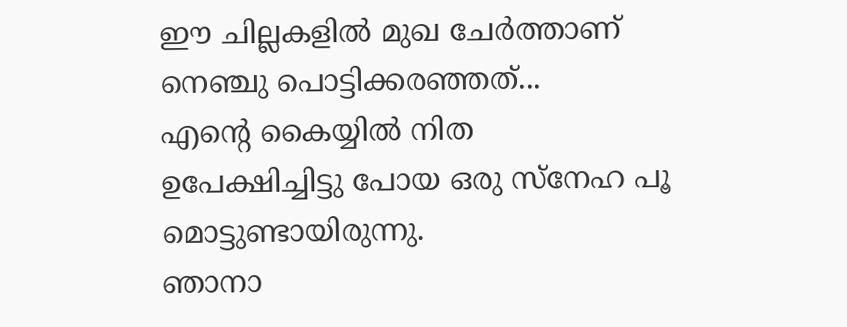ഈ ചില്ലകളിൽ മുഖ ചേർത്താണ് നെഞ്ചു പൊട്ടിക്കരഞ്ഞത്...
എന്റെ കൈയ്യിൽ നിത
ഉപേക്ഷിച്ചിട്ടു പോയ ഒരു സ്നേഹ പൂ മൊട്ടുണ്ടായിരുന്നു.
ഞാനാ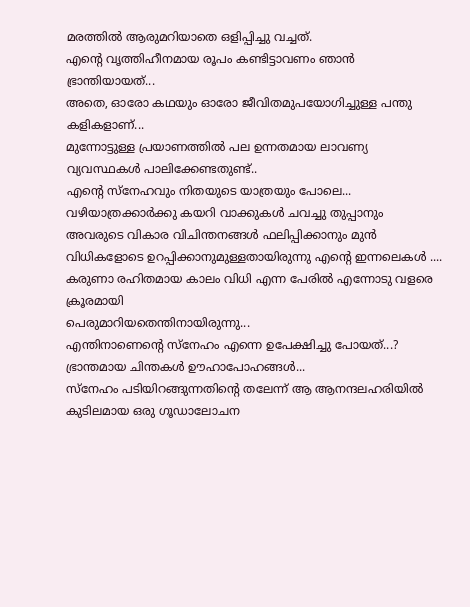മരത്തിൽ ആരുമറിയാതെ ഒളിപ്പിച്ചു വച്ചത്.
എന്റെ വൃത്തിഹീനമായ രൂപം കണ്ടിട്ടാവണം ഞാൻ ഭ്രാന്തിയായത്...
അതെ, ഓരോ കഥയും ഓരോ ജീവിതമുപയോഗിച്ചുള്ള പന്തു കളികളാണ്...
മുന്നോട്ടുള്ള പ്രയാണത്തിൽ പല ഉന്നതമായ ലാവണ്യ വ്യവസ്ഥകൾ പാലിക്കേണ്ടതുണ്ട്..
എന്റെ സ്നേഹവും നിതയുടെ യാത്രയും പോലെ...
വഴിയാത്രക്കാർക്കു കയറി വാക്കുകൾ ചവച്ചു തുപ്പാനും അവരുടെ വികാര വിചിന്തനങ്ങൾ ഫലിപ്പിക്കാനും മുൻ വിധികളോടെ ഉറപ്പിക്കാനുമുള്ളതായിരുന്നു എന്റെ ഇന്നലെകൾ ....
കരുണാ രഹിതമായ കാലം വിധി എന്ന പേരിൽ എന്നോടു വളരെ ക്രൂരമായി
പെരുമാറിയതെന്തിനായിരുന്നു...
എന്തിനാണെന്റെ സ്നേഹം എന്നെ ഉപേക്ഷിച്ചു പോയത്...?
ഭ്രാന്തമായ ചിന്തകൾ ഊഹാപോഹങ്ങൾ...
സ്നേഹം പടിയിറങ്ങുന്നതിന്റെ തലേന്ന് ആ ആനന്ദലഹരിയിൽ കുടിലമായ ഒരു ഗൂഡാലോചന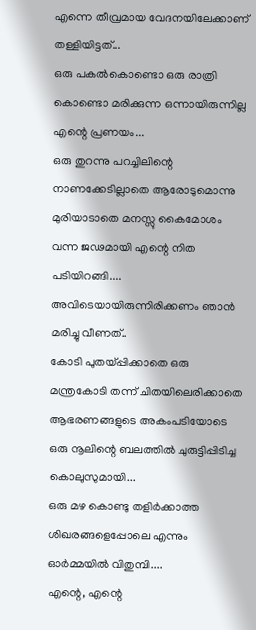എന്നെ തീവ്രമായ വേദനയിലേക്കാണ് തള്ളിയിട്ടത്...
ഒരു പകൽകൊണ്ടൊ ഒരു രാത്രി കൊണ്ടൊ മരിക്കുന്ന ഒന്നായിരുന്നില്ല എന്റെ പ്രണയം...
ഒരു തുറന്നു പറച്ചിലിന്റെ നാണക്കേടില്ലാതെ ആരോടുമൊന്നു മുരിയാടാതെ മനസ്സു കൈമോശം വന്ന ജഢമായി എന്റെ നിത പടിയിറങ്ങി....
അവിടെയായിരുന്നിരിക്കണം ഞാൻ മരിച്ചു വീണത്..
കോടി പുതയ്പ്പിക്കാതെ ഒരു മന്ത്രകോടി തന്ന് ചിതയിലെരിക്കാതെ ആഭരണങ്ങളുടെ അകംപടിയോടെ ഒരു നൂലിന്റെ ബലത്തിൽ ചുരുട്ടിപ്പിടിച്ച കൊലുസുമായി...
ഒരു മഴ കൊണ്ടു തളിർക്കാത്ത ശിഖരങ്ങളെപ്പോലെ എന്നും ഓർമ്മയിൽ വിതുമ്പി....
എന്റെ, എന്റെ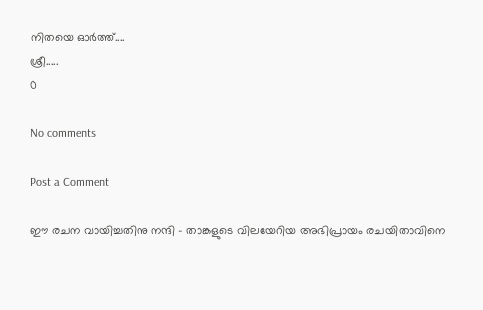നിതയെ ഓർത്ത്....
ശ്രീ.....
0

No comments

Post a Comment

ഈ രചന വായിച്ചതിനു നന്ദി - താങ്കളുടെ വിലയേറിയ അഭിപ്രായം രചയിതാവിനെ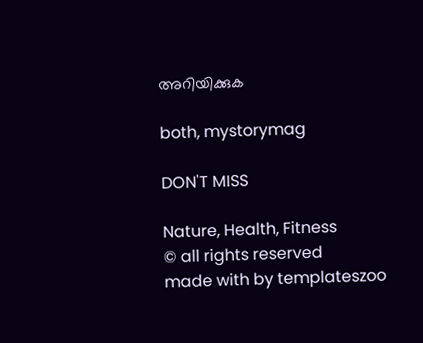അറിയിക്കുക

both, mystorymag

DON'T MISS

Nature, Health, Fitness
© all rights reserved
made with by templateszoo